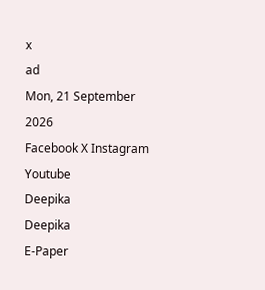x
ad
Mon, 21 September 2026
Facebook X Instagram Youtube
Deepika
Deepika
E-Paper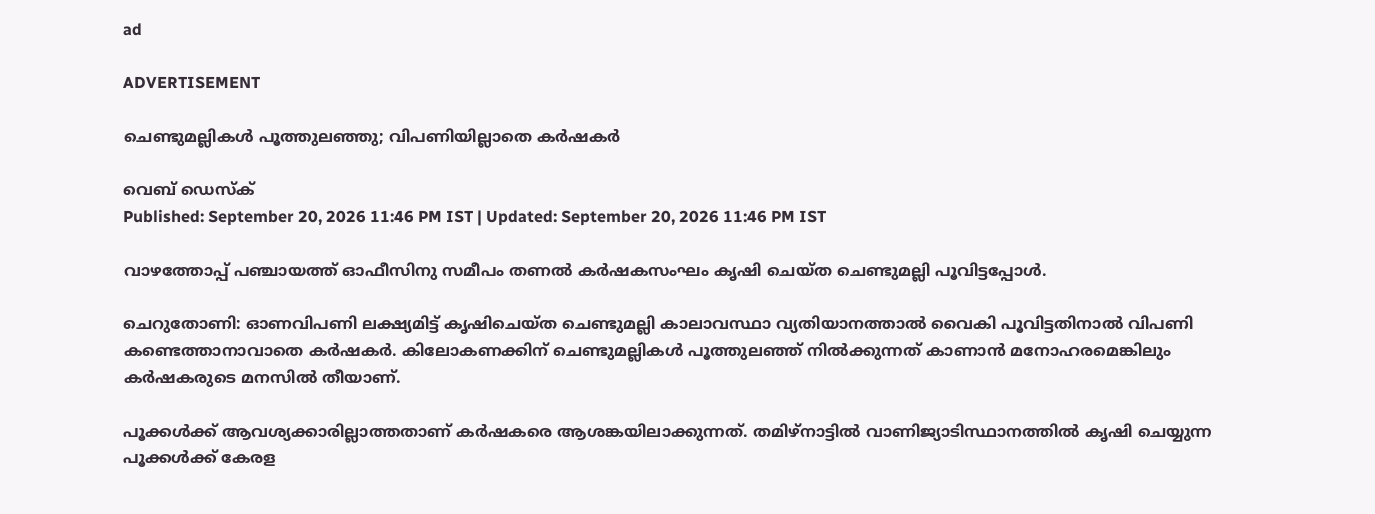ad

ADVERTISEMENT

ചെണ്ടുമല്ലികൾ പൂത്തുലഞ്ഞു; വിപണി‍യില്ലാതെ കർഷകർ

വെബ് ഡെസ്ക്
Published: September 20, 2026 11:46 PM IST | Updated: September 20, 2026 11:46 PM IST

വാഴത്തോപ്പ് പഞ്ചായത്ത് ഓഫീസിനു സമീപം തണൽ കർഷകസംഘം കൃഷി ചെയ്ത ചെണ്ടുമല്ലി പൂവിട്ടപ്പോൾ.

ചെറുതോണി: ഓണവിപണി ലക്ഷ്യമിട്ട് കൃഷിചെയ്ത ചെണ്ടുമല്ലി കാലാവസ്ഥാ വ്യതിയാനത്താൽ വൈകി പൂവിട്ടതിനാൽ വിപണി കണ്ടെത്താനാവാതെ കർഷകർ. കിലോകണക്കിന് ചെണ്ടുമല്ലികൾ പൂത്തുലഞ്ഞ് നിൽക്കുന്നത് കാണാൻ മനോഹരമെങ്കിലും കർഷകരുടെ മനസിൽ തീയാണ്.

പൂക്കൾക്ക് ആവശ്യക്കാരില്ലാത്തതാണ് കർഷകരെ ആശങ്കയിലാക്കുന്നത്. തമിഴ്നാട്ടിൽ വാണിജ്യാടിസ്ഥാനത്തിൽ കൃഷി ചെയ്യുന്ന പൂക്കൾക്ക് കേരള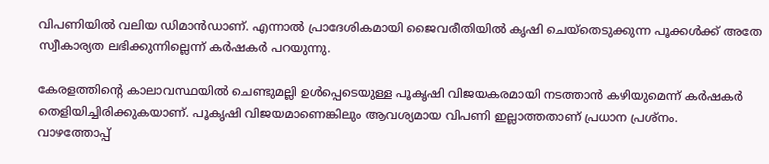വിപണിയിൽ വലിയ ഡിമാൻഡാണ്. എന്നാൽ പ്രാദേശികമായി ജൈവരീതിയിൽ കൃഷി ചെയ്തെടുക്കുന്ന പൂക്കൾക്ക് അതേ സ്വീകാര്യത ലഭിക്കുന്നില്ലെന്ന് കർഷകർ പറയുന്നു.

കേരളത്തിന്‍റെ കാലാവസ്ഥയിൽ ചെണ്ടുമല്ലി ഉൾപ്പെടെയുള്ള പൂകൃഷി വിജയകരമായി നടത്താൻ കഴിയുമെന്ന് കർഷകർ തെളിയിച്ചിരിക്കുകയാണ്. പൂകൃഷി വിജയമാണെങ്കിലും ആവശ്യമായ വിപണി ഇല്ലാത്തതാണ് പ്രധാന പ്രശ്നം.
വാഴത്തോപ്പ്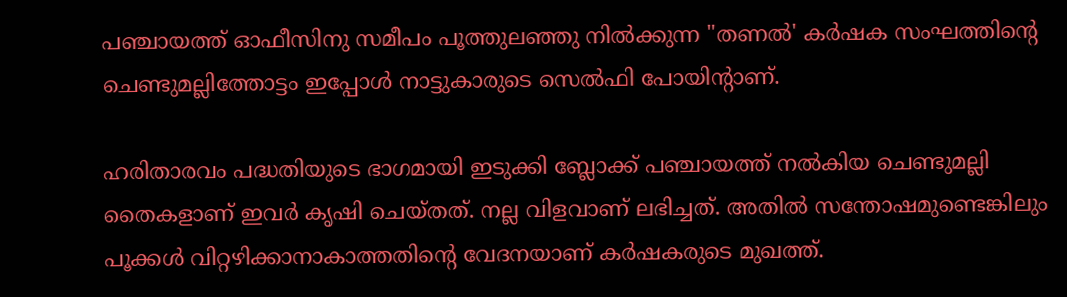പഞ്ചായത്ത് ഓഫീസിനു സമീപം പൂത്തുലഞ്ഞു നിൽക്കുന്ന "തണൽ' കർഷക സംഘത്തിന്‍റെ ചെണ്ടുമല്ലിത്തോട്ടം ഇപ്പോൾ നാട്ടുകാരുടെ സെൽഫി പോയിന്‍റാണ്.

ഹരിതാരവം പദ്ധതിയുടെ ഭാഗമായി ഇടുക്കി ബ്ലോക്ക് പഞ്ചായത്ത് നൽകിയ ചെണ്ടുമല്ലി തൈകളാണ് ഇവർ കൃഷി ചെയ്തത്. നല്ല വിളവാണ് ലഭിച്ചത്. അതിൽ സന്തോഷമുണ്ടെങ്കിലും പൂക്കൾ വിറ്റഴിക്കാനാകാത്തതിന്‍റെ വേദനയാണ് കർഷകരുടെ മുഖത്ത്.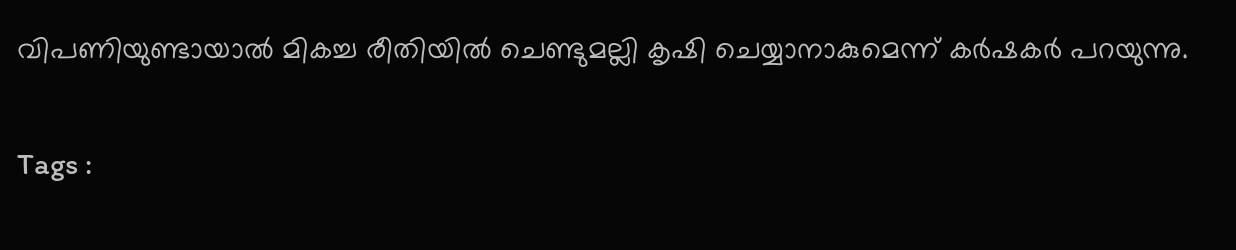വിപണിയുണ്ടായാൽ മികച്ച രീതിയിൽ ചെണ്ടുമല്ലി കൃഷി ചെയ്യാനാകുമെന്ന് കർഷകർ പറയുന്നു.

Tags :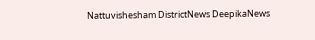Nattuvishesham DistrictNews DeepikaNews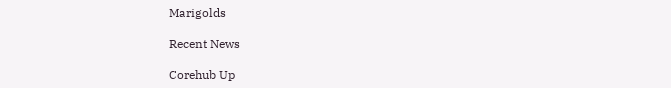Marigolds

Recent News

Corehub Up